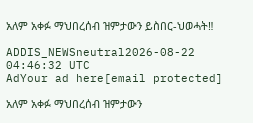አለም አቀፉ ማህበረሰብ ዝምታውን ይስበር-ህወሓት‼

ADDIS_NEWSneutral2026-08-22 04:46:32 UTC
AdYour ad here[email protected]

አለም አቀፉ ማህበረሰብ ዝምታውን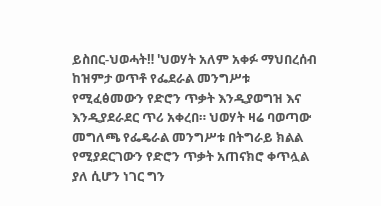ይስበር-ህወሓት‼ 'ህወሃት አለም አቀፉ ማህበረሰብ ከዝምታ ወጥቶ የፌደራል መንግሥቱ የሚፈፅመውን የድሮን ጥቃት እንዲያወግዝ እና እንዲያደራደር ጥሪ አቀረበ። ህወሃት ዛሬ ባወጣው መግለጫ የፌዴራል መንግሥቱ በትግራይ ክልል የሚያደርገውን የድሮን ጥቃት አጠናክሮ ቀጥሏል ያለ ሲሆን ነገር ግን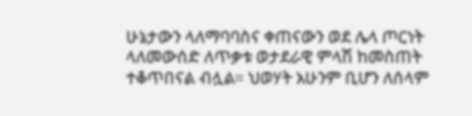ሁኔታውን ላለማባባስና ቀጠናውን ወደ ሌላ ጦርነት ላለመውሰድ ለጥቃቱ ወታደራዊ ምላሽ ከመስጠት ተቆጥበናል ብሏል። ህወሃት አሁንም ቢሆን ለሰላም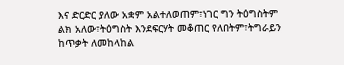እና ድርድር ያለው አቋም አልተለወጠም፣ነገር ግን ትዕግስትም ልክ አለው፣ትዕግስት እንደፍርሃት መቆጠር የለበትም፣ትግራይን ከጥቃት ለመከላከል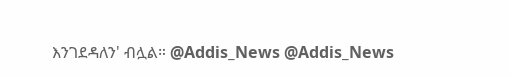እንገደዳለን' ብሏል። @Addis_News @Addis_News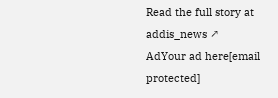Read the full story at addis_news ↗
AdYour ad here[email protected]